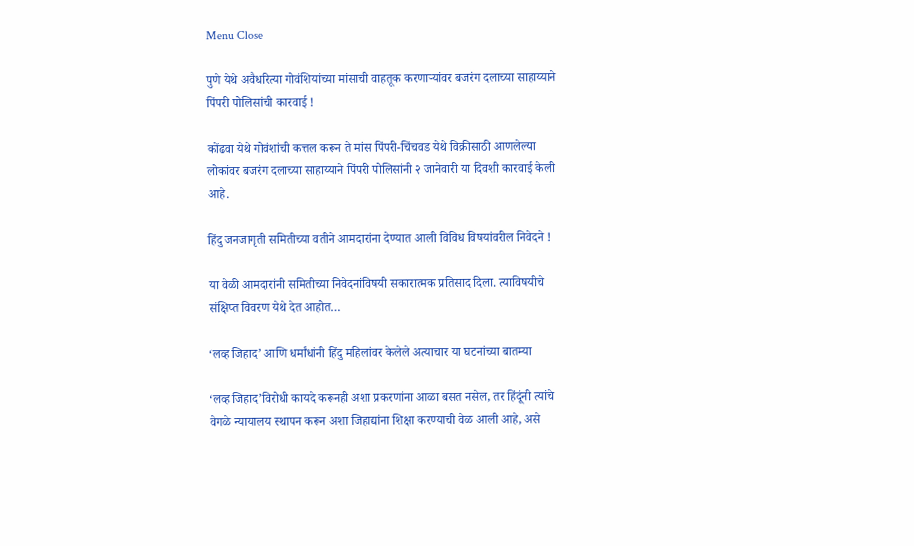Menu Close

पुणे येथे अवैधरित्या गोवंशियांच्या मांसाची वाहतूक करणार्‍यांवर बजरंग दलाच्या साहाय्याने पिंपरी पोलिसांची कारवाई !

कोंढवा येथे गोवंशांची कत्तल करून ते मांस पिंपरी-चिंचवड येथे विक्रीसाठी आणलेल्या लोकांवर बजरंग दलाच्या साहाय्याने पिंपरी पोलिसांनी २ जानेवारी या दिवशी कारवाई केली आहे.

हिंदु जनजागृती समितीच्या वतीने आमदारांना देण्यात आली विविध विषयांवरील निवेदने !

या वेळी आमदारांनी समितीच्या निवेदनांविषयी सकारात्मक प्रतिसाद दिला. त्याविषयीचे संक्षिप्त विवरण येथे देत आहोत…

‘लव्ह जिहाद’ आणि धर्मांधांनी हिंदु महिलांवर केलेले अत्याचार या घटनांच्या बातम्या

‘लव्ह जिहाद’विरोधी कायदे करूनही अशा प्रकरणांना आळा बसत नसेल, तर हिंदूंनी त्यांचे वेगळे न्यायालय स्थापन करून अशा जिहाद्यांना शिक्षा करण्याची वेळ आली आहे, असे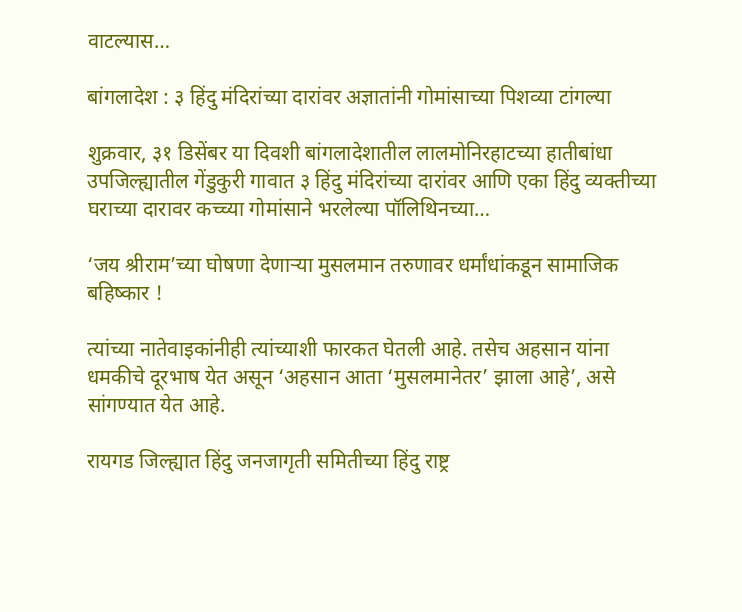वाटल्यास…

बांगलादेश : ३ हिंदु मंदिरांच्या दारांवर अज्ञातांनी गोमांसाच्या पिशव्या टांगल्या

शुक्रवार, ३१ डिसेंबर या दिवशी बांगलादेशातील लालमोनिरहाटच्या हातीबांधा उपजिल्ह्यातील गेंडुकुरी गावात ३ हिंदु मंदिरांच्या दारांवर आणि एका हिंदु व्यक्तीच्या घराच्या दारावर कच्च्या गोमांसाने भरलेल्या पॉलिथिनच्या…

‘जय श्रीराम’च्या घोषणा देणार्‍या मुसलमान तरुणावर धर्मांधांकडून सामाजिक बहिष्कार !

त्यांच्या नातेवाइकांनीही त्यांच्याशी फारकत घेतली आहे. तसेच अहसान यांना धमकीचे दूरभाष येत असून ‘अहसान आता ‘मुसलमानेतर’ झाला आहे’, असे सांगण्यात येत आहे.

रायगड जिल्ह्यात हिंदु जनजागृती समितीच्या हिंदु राष्ट्र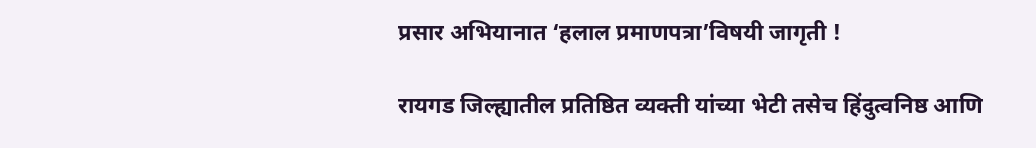प्रसार अभियानात ‘हलाल प्रमाणपत्रा’विषयी जागृती !

रायगड जिल्ह्यातील प्रतिष्ठित व्यक्ती यांच्या भेटी तसेच हिंदुत्वनिष्ठ आणि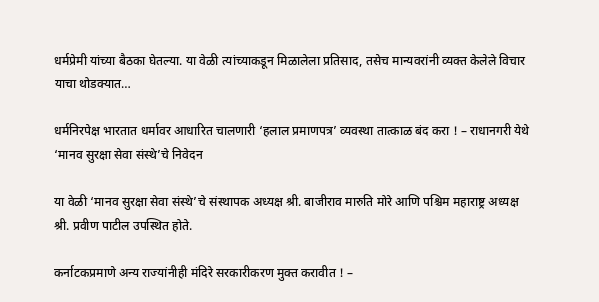धर्मप्रेमी यांच्या बैठका घेतल्या. या वेळी त्यांच्याकडून मिळालेला प्रतिसाद, तसेच मान्यवरांनी व्यक्त केलेले विचार याचा थोडक्यात…

धर्मनिरपेक्ष भारतात धर्मावर आधारित चालणारी ‘हलाल प्रमाणपत्र’ व्यवस्था तात्काळ बंद करा ! – राधानगरी येथे ‘मानव सुरक्षा सेवा संस्थे’चे निवेदन

या वेळी ‘मानव सुरक्षा सेवा संस्थे’चे संस्थापक अध्यक्ष श्री. बाजीराव मारुति मोरे आणि पश्चिम महाराष्ट्र अध्यक्ष श्री. प्रवीण पाटील उपस्थित होते.

कर्नाटकप्रमाणे अन्य राज्यांनीही मंदिरे सरकारीकरण मुक्त करावीत ! –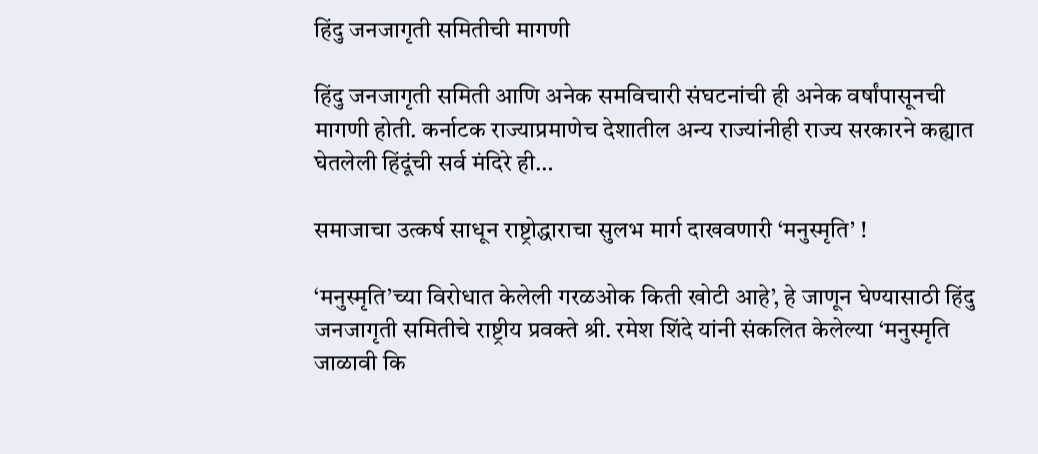हिंदु जनजागृती समितीची मागणी

हिंदु जनजागृती समिती आणि अनेक समविचारी संघटनांची ही अनेक वर्षांपासूनची मागणी होती. कर्नाटक राज्याप्रमाणेच देशातील अन्य राज्यांनीही राज्य सरकारने कह्यात घेतलेली हिंदूंची सर्व मंदिरे ही…

समाजाचा उत्कर्ष साधून राष्ट्रोद्धाराचा सुलभ मार्ग दाखवणारी ‘मनुस्मृति’ !

‘मनुस्मृति’च्या विरोधात केलेली गरळओक किती खोटी आहे’, हे जाणून घेण्यासाठी हिंदु जनजागृती समितीचे राष्ट्रीय प्रवक्ते श्री. रमेश शिंदे यांनी संकलित केलेल्या ‘मनुस्मृति जाळावी कि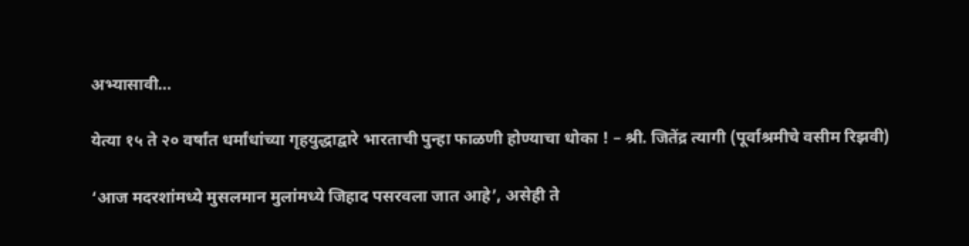अभ्यासावी…

येत्या १५ ते २० वर्षांत धर्मांधांच्या गृहयुद्धाद्वारे भारताची पुन्हा फाळणी होण्याचा धोका ! – श्री. जितेंद्र त्यागी (पूर्वाश्रमीचे वसीम रिझवी)

‘आज मदरशांमध्ये मुसलमान मुलांमध्ये जिहाद पसरवला जात आहे’, असेही ते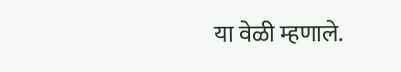या वेळी म्हणाले.